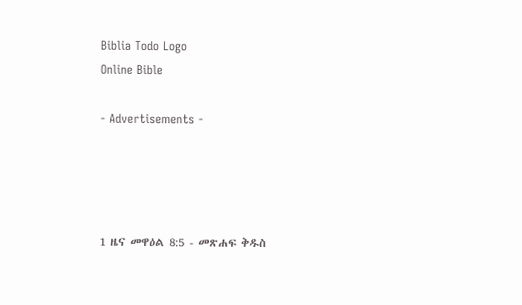Biblia Todo Logo
Online Bible

- Advertisements -




1 ዜና መዋዕል 8:5 - መጽሐፍ ቅዱስ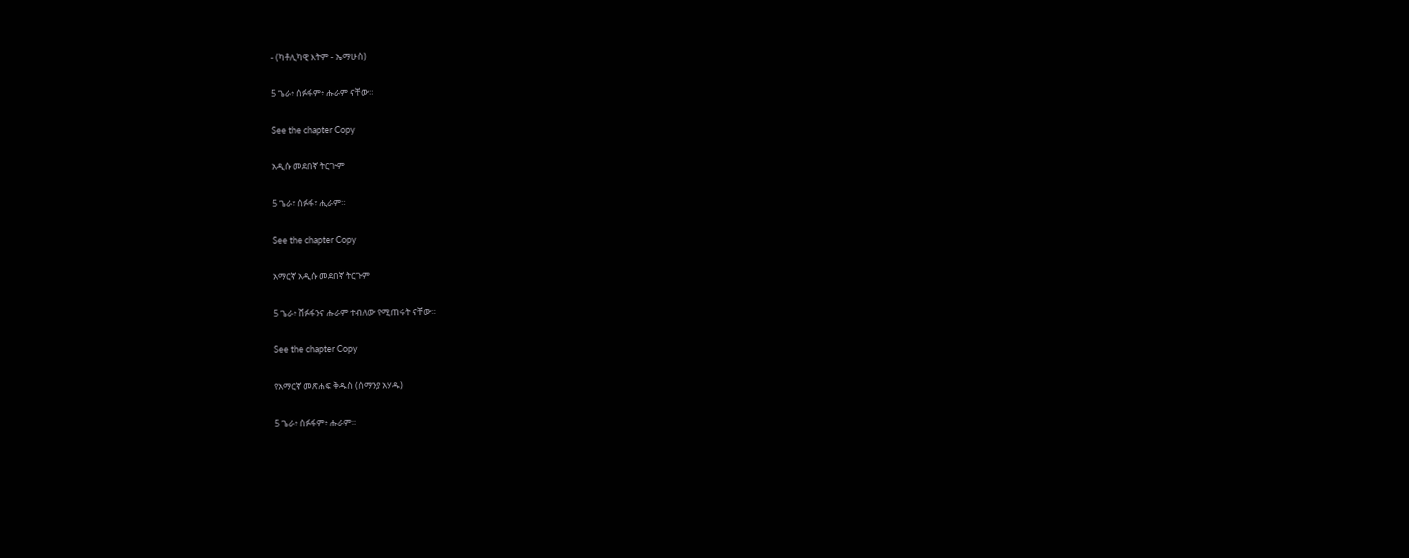- (ካቶሊካዊ እትም - ኤማሁስ)

5 ጌራ፥ ሰፉፋም፥ ሑራም ናቸው።

See the chapter Copy

አዲሱ መደበኛ ትርጒም

5 ጌራ፣ ሰፉፋ፣ ሒራም።

See the chapter Copy

አማርኛ አዲሱ መደበኛ ትርጉም

5 ጌራ፥ ሸፉፋንና ሑራም ተብለው የሚጠሩት ናቸው።

See the chapter Copy

የአማርኛ መጽሐፍ ቅዱስ (ሰማንያ አሃዱ)

5 ጌራ፥ ሰፉፋም፥ ሑራም።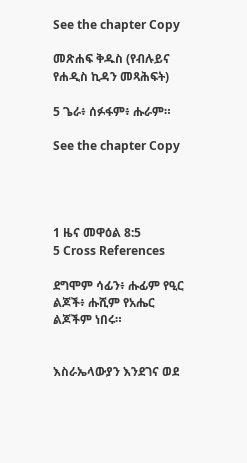See the chapter Copy

መጽሐፍ ቅዱስ (የብሉይና የሐዲስ ኪዳን መጻሕፍት)

5 ጌራ፥ ሰፉፋም፥ ሑራም።

See the chapter Copy




1 ዜና መዋዕል 8:5
5 Cross References

ደግሞም ሳፊን፥ ሑፊም የዒር ልጆች፥ ሑሺም የአሔር ልጆችም ነበሩ።


እስራኤላውያን እንደገና ወደ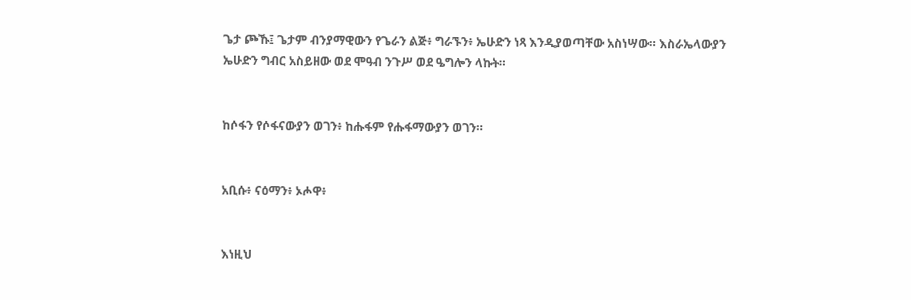ጌታ ጮኹ፤ ጌታም ብንያማዊውን የጌራን ልጅ፥ ግራኙን፥ ኤሁድን ነጻ እንዲያወጣቸው አስነሣው። እስራኤላውያን ኤሁድን ግብር አስይዘው ወደ ሞዓብ ንጉሥ ወደ ዔግሎን ላኩት።


ከሶፋን የሶፋናውያን ወገን፥ ከሑፋም የሑፋማውያን ወገን።


አቢሱ፥ ናዕማን፥ ኦሖዋ፥


እነዚህ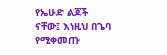የኤሁድ ልጆች ናቸው፤ እነዚህ በጌባ የሚቀመጡ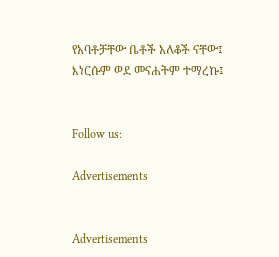የአባቶቻቸው ቤቶች አለቆች ናቸው፤ እነርሱም ወደ መናሐትም ተማረኩ፤


Follow us:

Advertisements


Advertisements